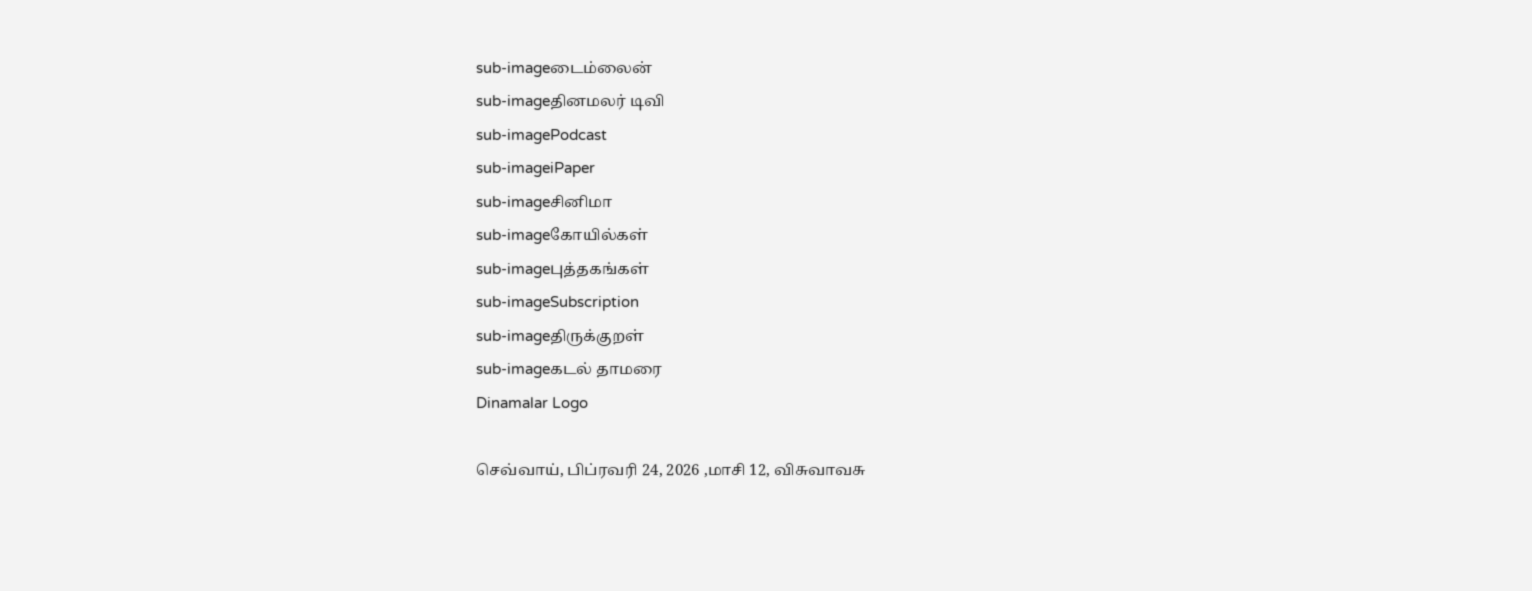sub-imageடைம்லைன்
sub-imageதினமலர் டிவி
sub-imagePodcast
sub-imageiPaper
sub-imageசினிமா
sub-imageகோயில்கள்
sub-imageபுத்தகங்கள்
sub-imageSubscription
sub-imageதிருக்குறள்
sub-imageகடல் தாமரை
Dinamalar Logo

செவ்வாய், பிப்ரவரி 24, 2026 ,மாசி 12, விசுவாவசு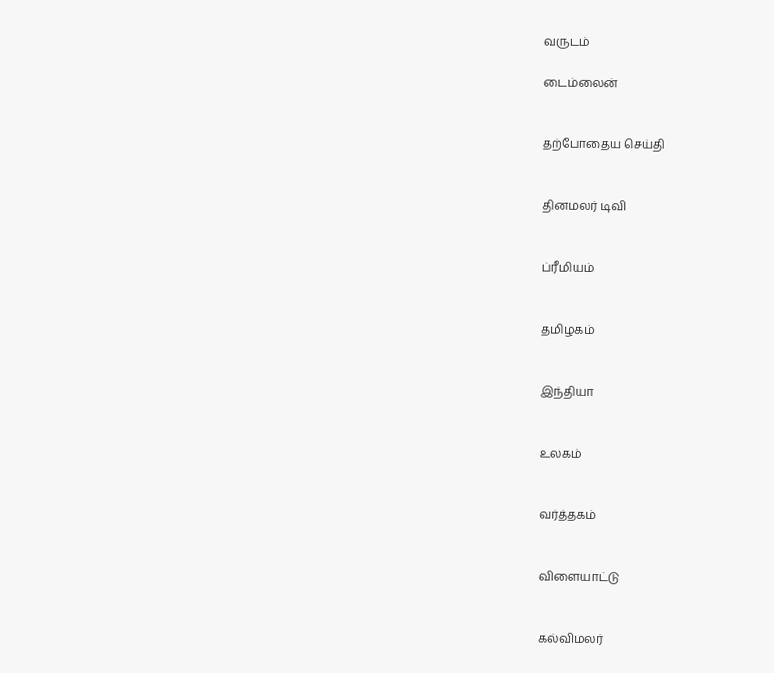வருடம்

டைம்லைன்


தற்போதைய செய்தி


தினமலர் டிவி


ப்ரீமியம்


தமிழகம்


இந்தியா


உலகம்


வர்த்தகம்


விளையாட்டு


கல்விமலர்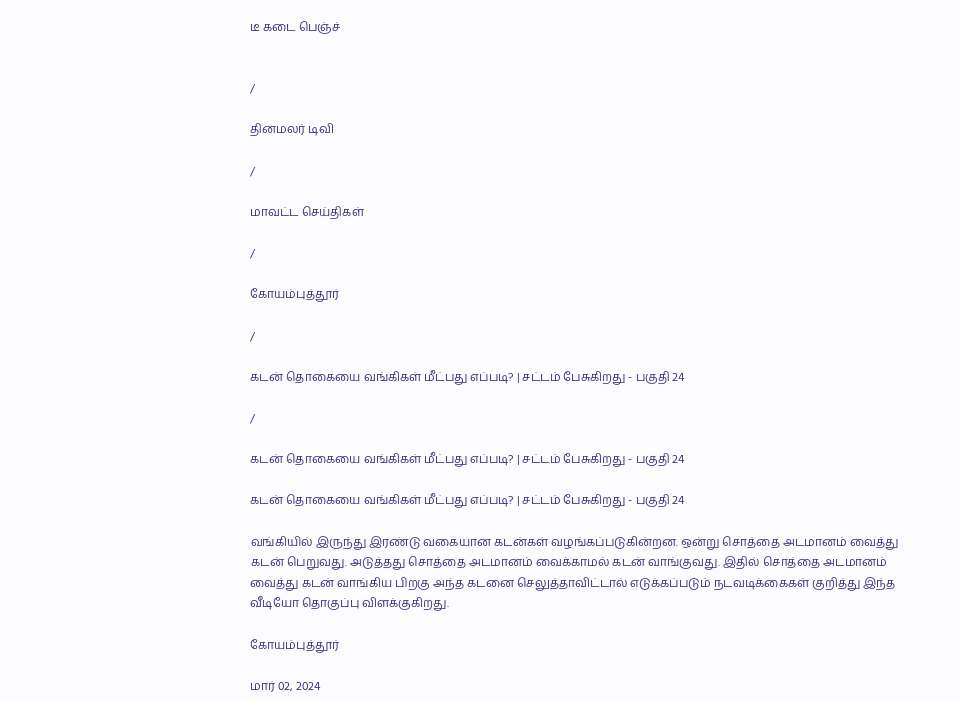டீ கடை பெஞ்ச்


/

தினமலர் டிவி

/

மாவட்ட செய்திகள்

/

கோயம்புத்தூர்

/

கடன் தொகையை வங்கிகள் மீட்பது எப்படி? | சட்டம் பேசுகிறது - பகுதி 24

/

கடன் தொகையை வங்கிகள் மீட்பது எப்படி? | சட்டம் பேசுகிறது - பகுதி 24

கடன் தொகையை வங்கிகள் மீட்பது எப்படி? | சட்டம் பேசுகிறது - பகுதி 24

வங்கியில் இருந்து இரண்டு வகையான கடன்கள் வழங்கப்படுகின்றன. ஒன்று சொத்தை அடமானம் வைத்து கடன் பெறுவது. அடுத்தது சொத்தை அடமானம் வைக்காமல் கடன் வாங்குவது. இதில் சொத்தை அடமானம் வைத்து கடன் வாங்கிய பிறகு அந்த கடனை செலுத்தாவிட்டால் எடுக்கப்படும் நடவடிக்கைகள் குறித்து இந்த வீடியோ தொகுப்பு விளக்குகிறது.

கோயம்புத்தூர்

மார் 02, 2024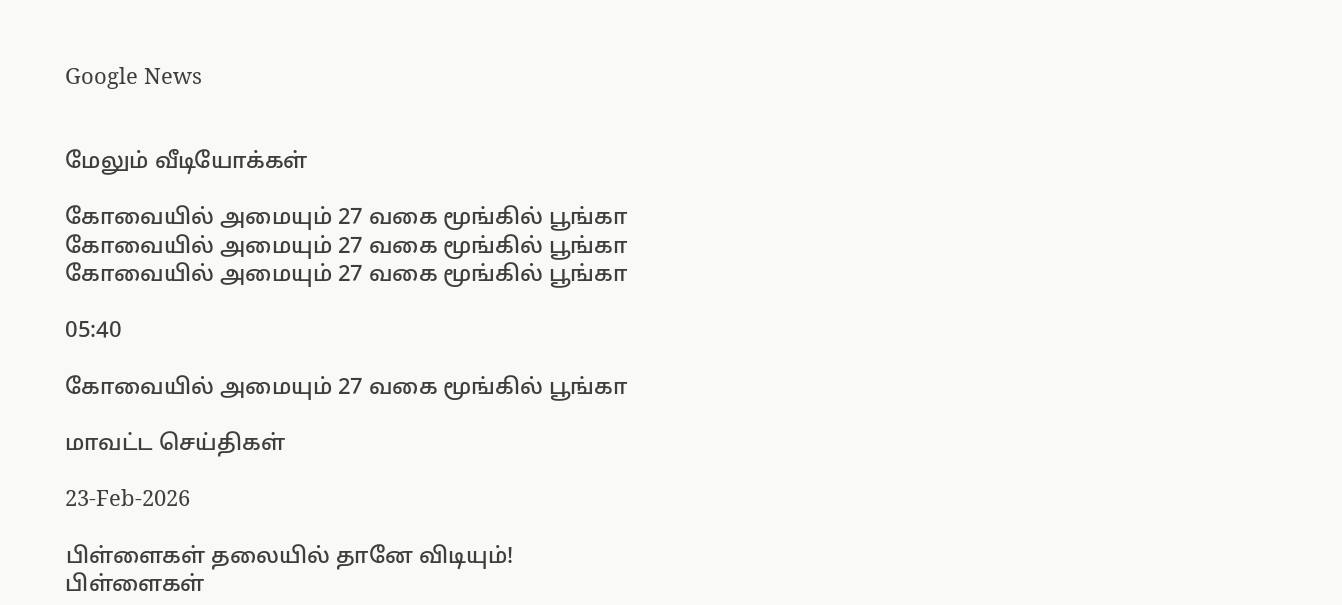Google News


மேலும் வீடியோக்கள்

கோவையில் அமையும் 27 வகை மூங்கில் பூங்கா
கோவையில் அமையும் 27 வகை மூங்கில் பூங்கா
கோவையில் அமையும் 27 வகை மூங்கில் பூங்கா

05:40

கோவையில் அமையும் 27 வகை மூங்கில் பூங்கா

மாவட்ட செய்திகள்

23-Feb-2026

பிள்ளைகள் தலையில் தானே விடியும்!
பிள்ளைகள்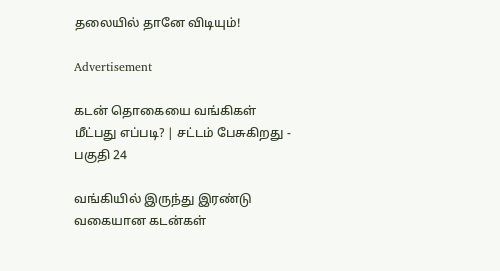தலையில் தானே விடியும்!

Advertisement

கடன் தொகையை வங்கிகள் மீட்பது எப்படி? | சட்டம் பேசுகிறது - பகுதி 24

வங்கியில் இருந்து இரண்டு வகையான கடன்கள்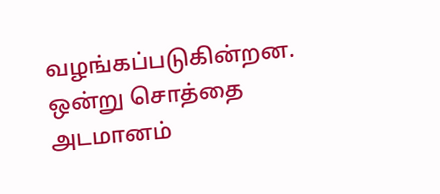வழங்கப்படுகின்றன. ஒன்று சொத்தை அடமானம்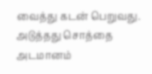வைத்து கடன் பெறுவது. அடுத்தது சொத்தை அடமானம்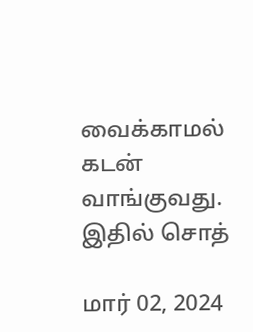வைக்காமல் கடன் வாங்குவது. இதில் சொத்

மார் 02, 2024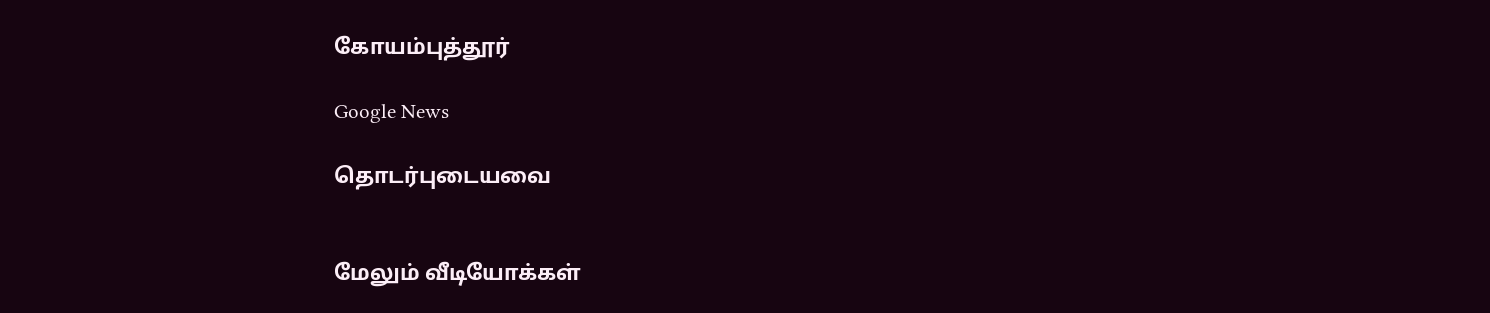கோயம்புத்தூர்

Google News

தொடர்புடையவை


மேலும் வீடியோக்கள்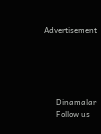Advertisement





      Dinamalar
      Follow us